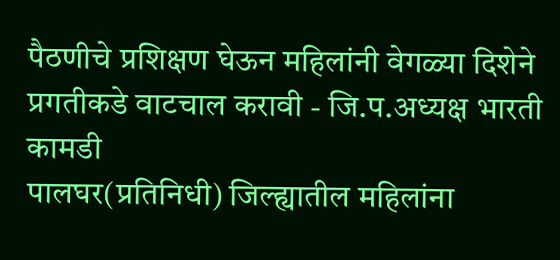पैठणीचे प्रशिक्षण घेऊन महिलांनी वेगळ्या दिशेने प्रगतीकडे वाटचाल करावी - जि.प.अध्यक्ष भारती कामडी
पालघर(प्रतिनिधी) जिल्ह्यातील महिलांना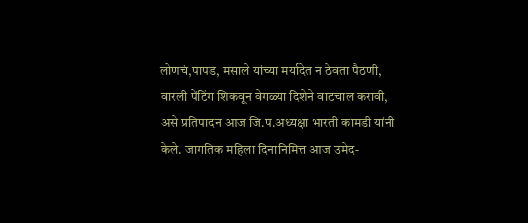लोणचं,पापड, मसाले यांच्या मर्यादेत न ठेवता पैठणी, वारली पेंटिंग शिकवून वेगळ्या दिशेने वाटचाल करावी, असे प्रतिपादन आज जि.प.अध्यक्षा भारती कामडी यांनी केले. जागतिक महिला दिनानिमित्त आज उमेद-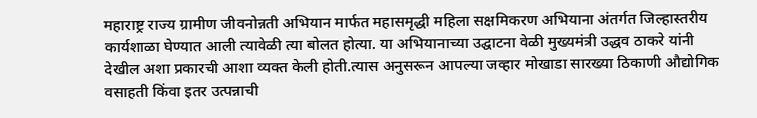महाराष्ट्र राज्य ग्रामीण जीवनोन्नती अभियान मार्फत महासमृद्धी महिला सक्षमिकरण अभियाना अंतर्गत जिल्हास्तरीय कार्यशाळा घेण्यात आली त्यावेळी त्या बोलत होत्या. या अभियानाच्या उद्घाटना वेळी मुख्यमंत्री उद्धव ठाकरे यांनी देखील अशा प्रकारची आशा व्यक्त केली होती.त्यास अनुसरून आपल्या जव्हार मोखाडा सारख्या ठिकाणी औद्योगिक वसाहती किंवा इतर उत्पन्नाची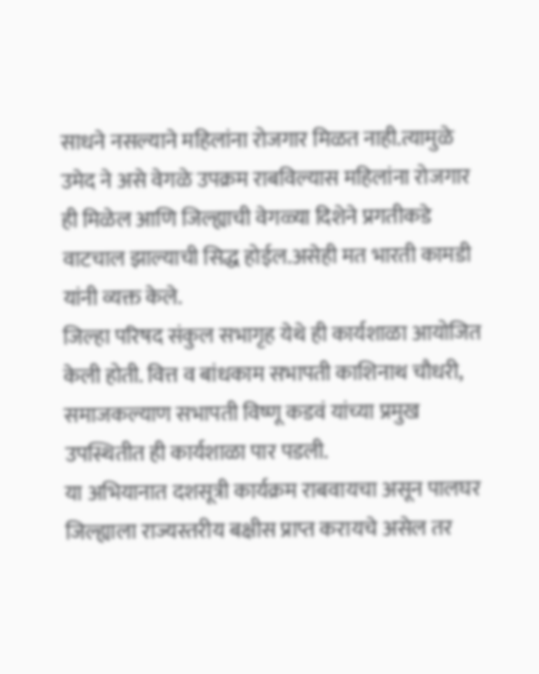साधने नसल्याने महिलांना रोजगार मिळत नाही.त्यामुळे उमेद ने असे वेगळे उपक्रम राबविल्यास महिलांना रोजगार ही मिळेल आणि जिल्ह्याची वेगळ्या दिशेने प्रगतीकडे वाटचाल झाल्याची सिद्ध होईल.असेही मत भारती कामडी यांनी व्यक्त केले.
जिल्हा परिषद संकुल सभागृह येथे ही कार्यशाळा आयोजित केली होती. वित्त व बांधकाम सभापती काशिनाथ चौधरी, समाजकल्याण सभापती विष्णू कडवं यांच्या प्रमुख उपस्थितीत ही कार्यशाळा पार पडली.
या अभियानात दशसूत्री कार्यक्रम राबवायचा असून पालघर जिल्ह्याला राज्यस्तरीय बक्षीस प्राप्त करायचे असेल तर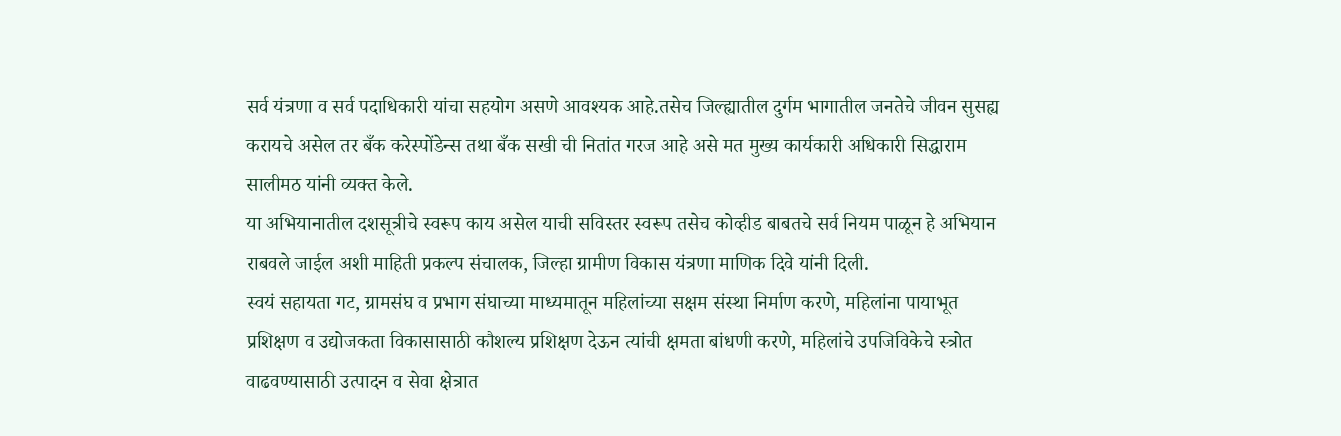सर्व यंत्रणा व सर्व पदाधिकारी यांचा सहयोग असणे आवश्यक आहे.तसेच जिल्ह्यातील दुर्गम भागातील जनतेचे जीवन सुसह्य करायचे असेल तर बँक करेस्पोंडेन्स तथा बँक सखी ची नितांत गरज आहे असे मत मुख्य कार्यकारी अधिकारी सिद्धाराम सालीमठ यांनी व्यक्त केले.
या अभियानातील दशसूत्रीचे स्वरूप काय असेल याची सविस्तर स्वरूप तसेच कोव्हीड बाबतचे सर्व नियम पाळून हे अभियान राबवले जाईल अशी माहिती प्रकल्प संचालक, जिल्हा ग्रामीण विकास यंत्रणा माणिक दिवे यांनी दिली.
स्वयं सहायता गट, ग्रामसंघ व प्रभाग संघाच्या माध्यमातून महिलांच्या सक्षम संस्था निर्माण करणे, महिलांना पायाभूत प्रशिक्षण व उद्योजकता विकासासाठी कौशल्य प्रशिक्षण देऊन त्यांची क्षमता बांधणी करणे, महिलांचे उपजिविकेचे स्त्रोत वाढवण्यासाठी उत्पादन व सेवा क्षेत्रात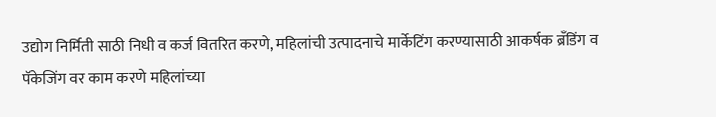उद्योग निर्मिती साठी निधी व कर्ज वितरित करणे, महिलांची उत्पादनाचे मार्केटिंग करण्यासाठी आकर्षक ब्रँडिंग व पॅकेजिंग वर काम करणे महिलांच्या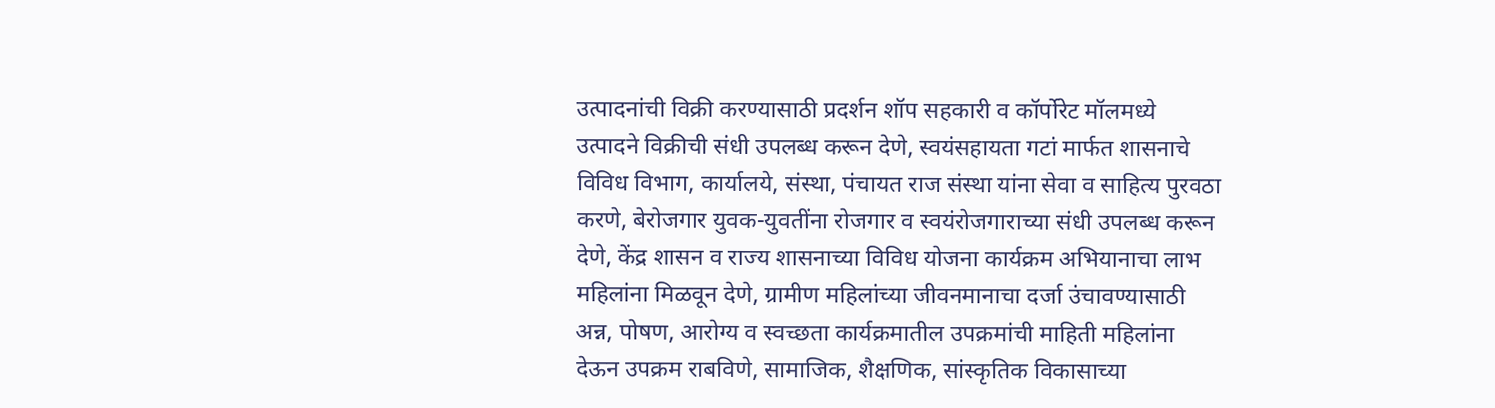उत्पादनांची विक्री करण्यासाठी प्रदर्शन शॉप सहकारी व कॉर्पोरेट मॉलमध्ये उत्पादने विक्रीची संधी उपलब्ध करून देणे, स्वयंसहायता गटां मार्फत शासनाचे विविध विभाग, कार्यालये, संस्था, पंचायत राज संस्था यांना सेवा व साहित्य पुरवठा करणे, बेरोजगार युवक-युवतींना रोजगार व स्वयंरोजगाराच्या संधी उपलब्ध करून देणे, केंद्र शासन व राज्य शासनाच्या विविध योजना कार्यक्रम अभियानाचा लाभ महिलांना मिळवून देणे, ग्रामीण महिलांच्या जीवनमानाचा दर्जा उंचावण्यासाठी अन्न, पोषण, आरोग्य व स्वच्छता कार्यक्रमातील उपक्रमांची माहिती महिलांना देऊन उपक्रम राबविणे, सामाजिक, शैक्षणिक, सांस्कृतिक विकासाच्या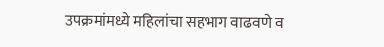उपक्रमांमध्ये महिलांचा सहभाग वाढवणे व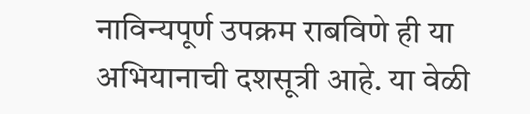नाविन्यपूर्ण उपक्रम राबविणे ही या अभियानाची दशसूत्री आहे. या वेळी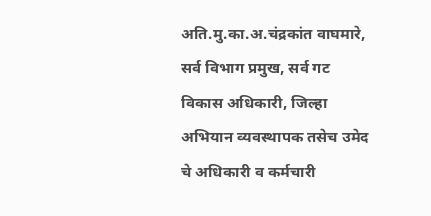अति.मु.का.अ.चंद्रकांत वाघमारे, सर्व विभाग प्रमुख, सर्व गट विकास अधिकारी, जिल्हा अभियान व्यवस्थापक तसेच उमेद चे अधिकारी व कर्मचारी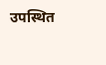उपस्थित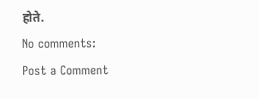होते.
No comments:
Post a Comment